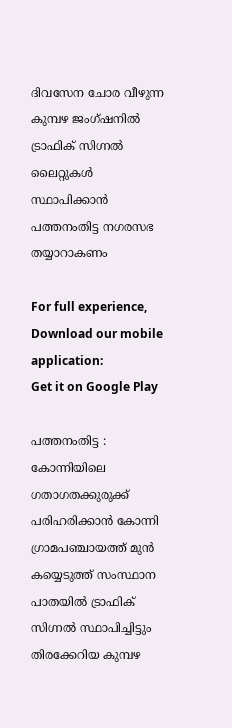ദിവസേന ചോര വീഴുന്ന കുമ്പഴ ജംഗ്ഷനില്‍ ട്രാഫിക് സിഗ്നല്‍ ലൈറ്റുകള്‍ സ്ഥാപിക്കാന്‍ പത്തനംതിട്ട നഗരസഭ തയ്യാറാകണം

For full experience, Download our mobile application:
Get it on Google Play

പത്തനംതിട്ട : കോന്നിയിലെ ഗതാഗതക്കുരുക്ക് പരിഹരിക്കാന്‍ കോന്നി ഗ്രാമപഞ്ചായത്ത് മുന്‍ കയ്യെടുത്ത് സംസ്ഥാന പാതയില്‍ ട്രാഫിക് സിഗ്നല്‍ സ്ഥാപിച്ചിട്ടും തിരക്കേറിയ കുമ്പഴ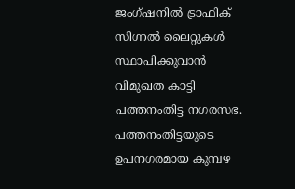ജംഗ്ഷനില്‍ ട്രാഫിക് സിഗ്നല്‍ ലൈറ്റുകള്‍ സ്ഥാപിക്കുവാന്‍ വിമുഖത കാട്ടി പത്തനംതിട്ട നഗരസഭ. പത്തനംതിട്ടയുടെ ഉപനഗരമായ കുമ്പഴ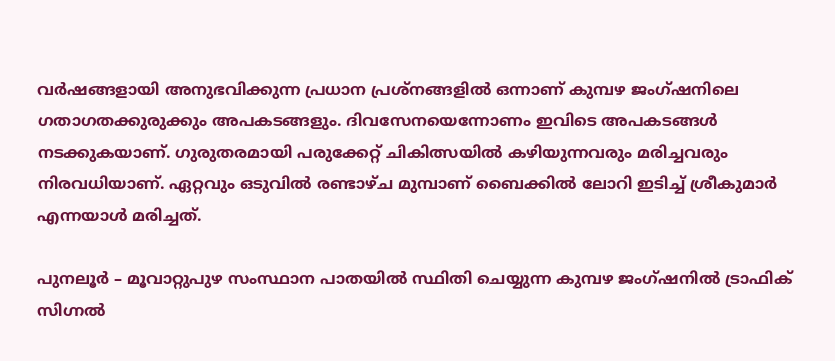വര്‍ഷങ്ങളായി അനുഭവിക്കുന്ന പ്രധാന പ്രശ്നങ്ങളില്‍ ഒന്നാണ് കുമ്പഴ ജംഗ്ഷനിലെ ഗതാഗതക്കുരുക്കും അപകടങ്ങളും. ദിവസേനയെന്നോണം ഇവിടെ അപകടങ്ങള്‍ നടക്കുകയാണ്. ഗുരുതരമായി പരുക്കേറ്റ് ചികിത്സയില്‍ കഴിയുന്നവരും മരിച്ചവരും നിരവധിയാണ്. ഏറ്റവും ഒടുവില്‍ രണ്ടാഴ്ച മുമ്പാണ് ബൈക്കില്‍ ലോറി ഇടിച്ച് ശ്രീകുമാര്‍ എന്നയാള്‍ മരിച്ചത്.

പുനലൂര്‍ – മൂവാറ്റുപുഴ സംസ്ഥാന പാതയില്‍ സ്ഥിതി ചെയ്യുന്ന കുമ്പഴ ജംഗ്ഷനില്‍ ട്രാഫിക് സിഗ്നല്‍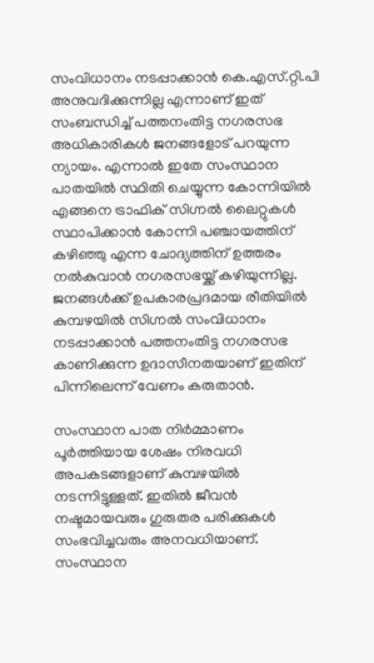സംവിധാനം നടപ്പാക്കാന്‍ കെ.എസ്.റ്റി.പി അനുവദിക്കുന്നില്ല എന്നാണ് ഇത് സംബന്ധിച്ച് പത്തനംതിട്ട നഗരസഭ അധികാരികള്‍ ജനങ്ങളോട് പറയുന്ന ന്യായം. എന്നാല്‍ ഇതേ സംസ്ഥാന പാതയില്‍ സ്ഥിതി ചെയ്യുന്ന കോന്നിയില്‍ എങ്ങനെ ട്രാഫിക് സിഗ്നല്‍ ലൈറ്റുകള്‍ സ്ഥാപിക്കാന്‍ കോന്നി പഞ്ചായത്തിന് കഴിഞ്ഞു എന്ന ചോദ്യത്തിന് ഉത്തരം നല്‍കുവാന്‍ നഗരസഭയ്ക്ക് കഴിയുന്നില്ല. ജനങ്ങള്‍ക്ക് ഉപകാരപ്രദമായ രീതിയില്‍ കുമ്പഴയില്‍ സിഗ്നല്‍ സംവിധാനം നടപ്പാക്കാന്‍ പത്തനംതിട്ട നഗരസഭ കാണിക്കുന്ന ഉദാസീനതയാണ് ഇതിന് പിന്നിലെന്ന് വേണം കരുതാന്‍.

സംസ്ഥാന പാത നിര്‍മ്മാണം പൂര്‍ത്തിയായ ശേഷം നിരവധി അപകടങ്ങളാണ് കുമ്പഴയില്‍ നടന്നിട്ടുള്ളത്. ഇതില്‍ ജീവന്‍ നഷ്ടമായവരും ഗുരുതര പരിക്കുകള്‍ സംഭവിച്ചവരും അനവധിയാണ്. സംസ്ഥാന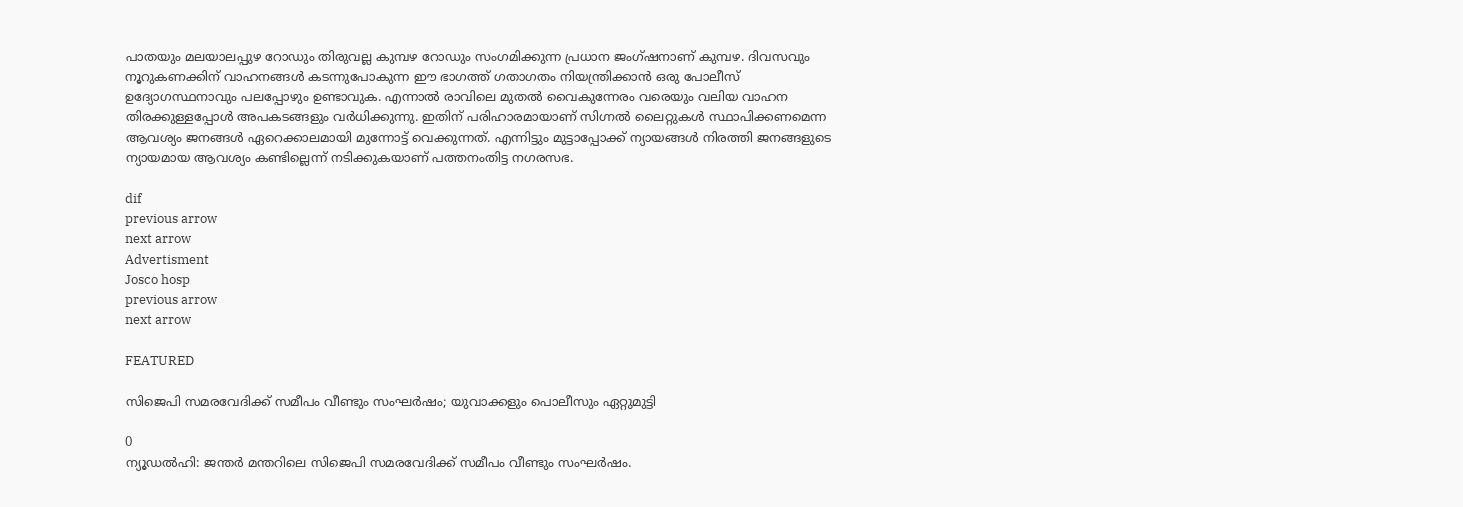പാതയും മലയാലപ്പുഴ റോഡും തിരുവല്ല കുമ്പഴ റോഡും സംഗമിക്കുന്ന പ്രധാന ജംഗ്ഷനാണ് കുമ്പഴ. ദിവസവും നൂറുകണക്കിന് വാഹനങ്ങള്‍ കടന്നുപോകുന്ന ഈ ഭാഗത്ത് ഗതാഗതം നിയന്ത്രിക്കാന്‍ ഒരു പോലീസ് ഉദ്യോഗസ്ഥനാവും പലപ്പോഴും ഉണ്ടാവുക. എന്നാല്‍ രാവിലെ മുതല്‍ വൈകുന്നേരം വരെയും വലിയ വാഹന തിരക്കുള്ളപ്പോള്‍ അപകടങ്ങളും വര്‍ധിക്കുന്നു. ഇതിന് പരിഹാരമായാണ് സിഗ്നല്‍ ലൈറ്റുകള്‍ സ്ഥാപിക്കണമെന്ന ആവശ്യം ജനങ്ങള്‍ ഏറെക്കാലമായി മുന്നോട്ട് വെക്കുന്നത്. എന്നിട്ടും മുട്ടാപ്പോക്ക് ന്യായങ്ങള്‍ നിരത്തി ജനങ്ങളുടെ ന്യായമായ ആവശ്യം കണ്ടില്ലെന്ന് നടിക്കുകയാണ് പത്തനംതിട്ട നഗരസഭ.

dif
previous arrow
next arrow
Advertisment
Josco hosp
previous arrow
next arrow

FEATURED

സിജെപി സമരവേദിക്ക് സമീപം വീണ്ടും സംഘര്‍ഷം; യുവാക്കളും പൊലീസും ഏറ്റുമുട്ടി

0
ന്യൂഡല്‍ഹി: ജന്തര്‍ മന്തറിലെ സിജെപി സമരവേദിക്ക് സമീപം വീണ്ടും സംഘര്‍ഷം.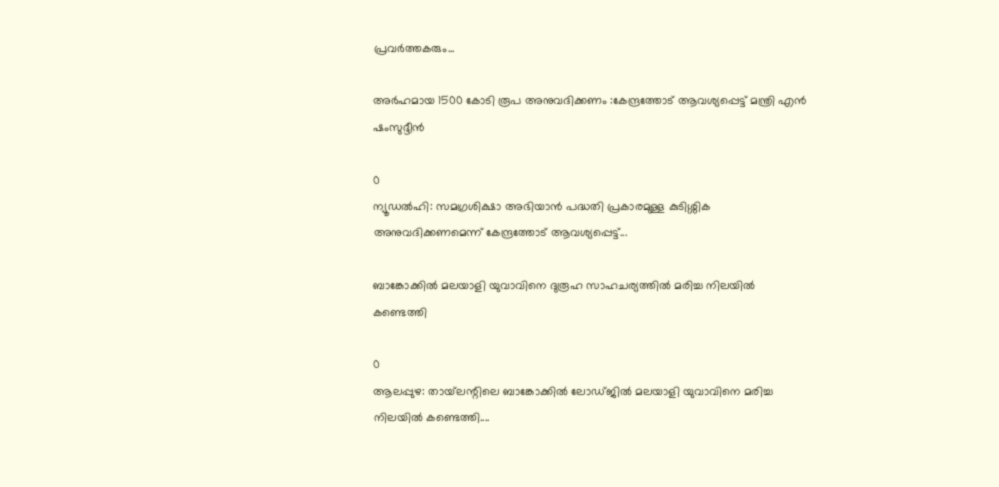പ്രവര്‍ത്തകരും...

അർഹമായ 1500 കോടി രൂപ അനുവദിക്കണം :കേന്ദ്രത്തോട് ആവശ്യപ്പെട്ട് മന്ത്രി എന്‍ ഷംസുദ്ദീന്‍

0
ന്യൂഡല്‍ഹി: സമഗ്രശിക്ഷാ അഭിയാന്‍ പദ്ധതി പ്രകാരമുള്ള കുടിശ്ശിക അനുവദിക്കണമെന്ന് കേന്ദ്രത്തോട് ആവശ്യപ്പെട്ട്...

ബാങ്കോക്കിൽ മലയാളി യുവാവിനെ ദുരൂഹ സാഹചര്യത്തിൽ മരിച്ച നിലയിൽ കണ്ടെത്തി

0
ആലപ്പുഴ: തായ്‌ലന്റിലെ ബാങ്കോക്കില്‍ ലോഡ്ജില്‍ മലയാളി യുവാവിനെ മരിച്ച നിലയില്‍ കണ്ടെത്തി....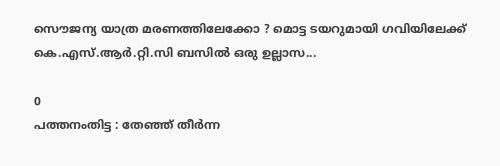സൌജന്യ യാത്ര മരണത്തിലേക്കോ ? മൊട്ട ടയറുമായി ഗവിയിലേക്ക് കെ.എസ്.ആര്‍.റ്റി.സി ബസില്‍ ഒരു ഉല്ലാസ...

0
പത്തനംതിട്ട : തേഞ്ഞ് തീര്‍ന്ന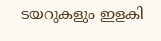ടയറുകളും ഇളകി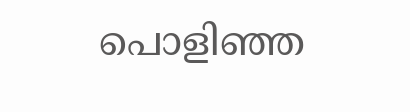പൊളിഞ്ഞ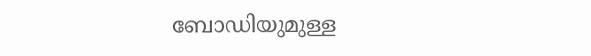ബോഡിയുമുള്ള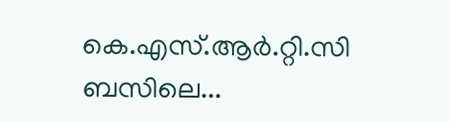കെ.എസ്.ആര്‍.റ്റി.സി ബസിലെ...